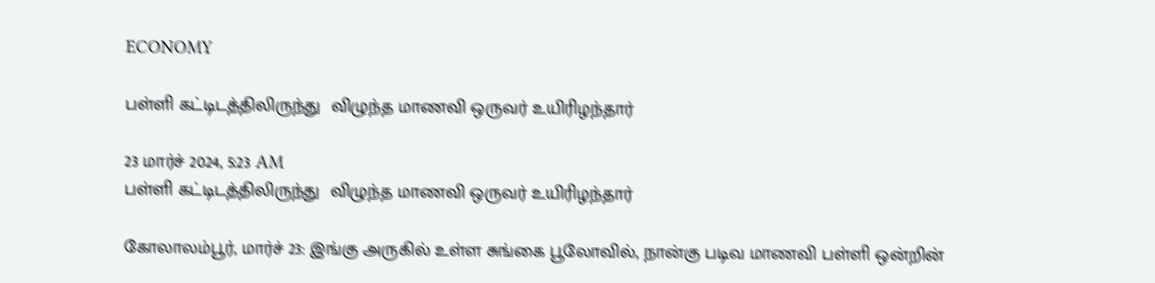ECONOMY

பள்ளி கட்டிடத்திலிருந்து  விழுந்த மாணவி ஒருவர் உயிரிழந்தார்

23 மார்ச் 2024, 5:23 AM
பள்ளி கட்டிடத்திலிருந்து  விழுந்த மாணவி ஒருவர் உயிரிழந்தார்

கோலாலம்பூர், மார்ச் 23: இங்கு அருகில் உள்ள சுங்கை பூலோவில், நான்கு படிவ மாணவி பள்ளி ஒன்றின்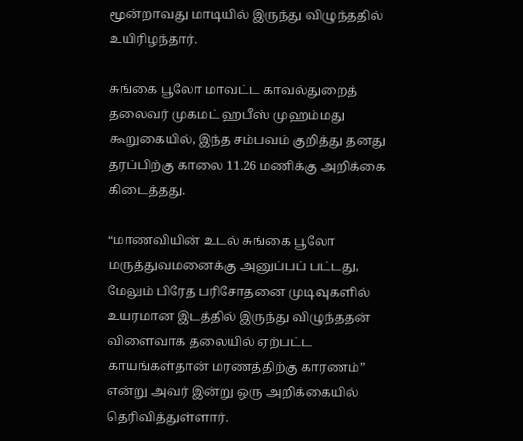மூன்றாவது மாடியில் இருந்து விழுந்ததில் உயிரிழந்தார்.

சுங்கை பூலோ மாவட்ட காவல்துறைத் தலைவர் முகமட் ஹபீஸ் முஹம்மது கூறுகையில், இந்த சம்பவம் குறித்து தனது தரப்பிற்கு காலை 11.26 மணிக்கு அறிக்கை கிடைத்தது.

“மாணவியின் உடல் சுங்கை பூலோ மருத்துவமனைக்கு அனுப்பப் பட்டது, மேலும் பிரேத பரிசோதனை முடிவுகளில் உயரமான இடத்தில் இருந்து விழுந்ததன் விளைவாக தலையில் ஏற்பட்ட காயங்கள்தான் மரணத்திற்கு காரணம்” என்று அவர் இன்று ஒரு அறிக்கையில் தெரிவித்துள்ளார்.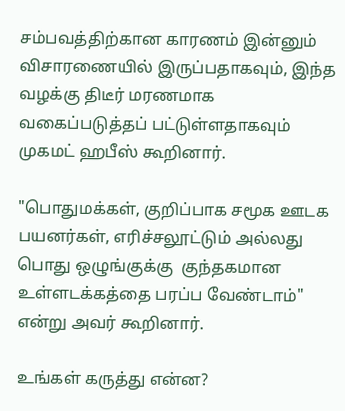சம்பவத்திற்கான காரணம் இன்னும் விசாரணையில் இருப்பதாகவும், இந்த வழக்கு திடீர் மரணமாக வகைப்படுத்தப் பட்டுள்ளதாகவும் முகமட் ஹபீஸ் கூறினார்.

"பொதுமக்கள், குறிப்பாக சமூக ஊடக பயனர்கள், எரிச்சலூட்டும் அல்லது பொது ஒழுங்குக்கு  குந்தகமான உள்ளடக்கத்தை பரப்ப வேண்டாம்" என்று அவர் கூறினார்.

உங்கள் கருத்து என்ன?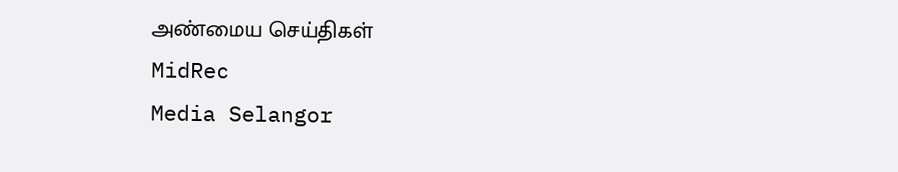அண்மைய செய்திகள்
MidRec
Media Selangor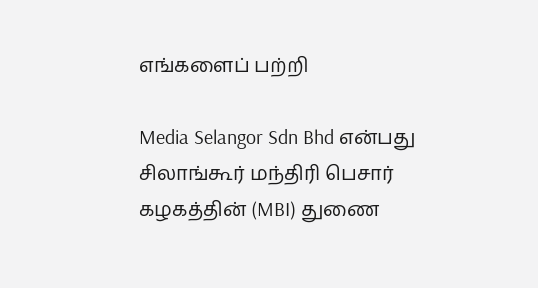எங்களைப் பற்றி

Media Selangor Sdn Bhd என்பது சிலாங்கூர் மந்திரி பெசார் கழகத்தின் (MBI) துணை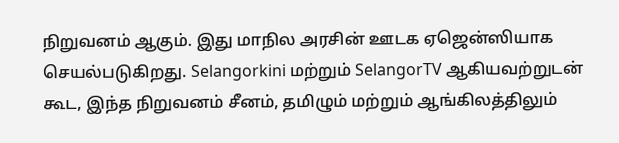நிறுவனம் ஆகும். இது மாநில அரசின் ஊடக ஏஜென்ஸியாக செயல்படுகிறது. Selangorkini மற்றும் SelangorTV ஆகியவற்றுடன் கூட, இந்த நிறுவனம் சீனம், தமிழும் மற்றும் ஆங்கிலத்திலும்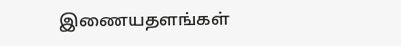இணையதளங்கள்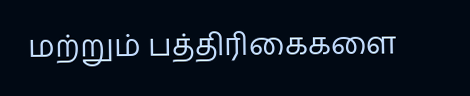மற்றும் பத்திரிகைகளை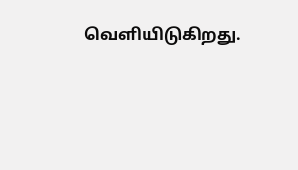வெளியிடுகிறது.